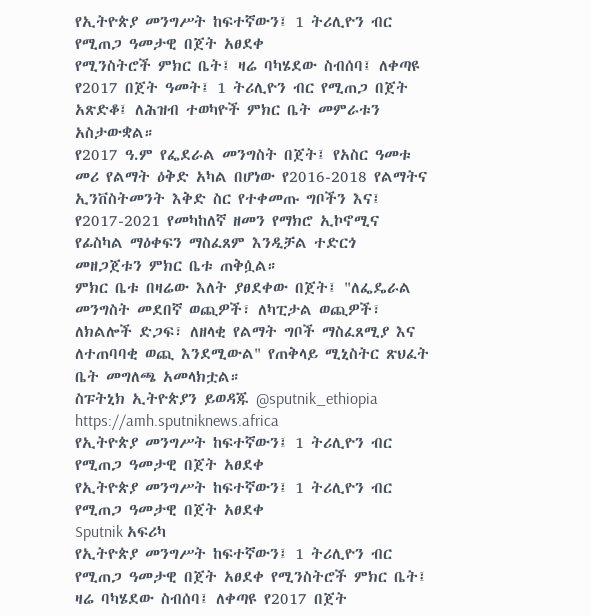የኢትዮጵያ መንግሥት ከፍተኛውን፤ 1 ትሪሊዮን ብር የሚጠጋ ዓመታዊ በጀት አፀደቀ
የሚንስትሮች ምክር ቤት፤ ዛሬ ባካሄደው ስብሰባ፤ ለቀጣዩ የ2017 በጀት ዓመት፤ 1 ትሪሊዮን ብር የሚጠጋ በጀት አጽድቆ፤ ለሕዝብ ተወካዮች ምክር ቤት መምራቱን አስታውቋል።
የ2017 ዓ.ም የፌደራል መንግስት በጀት፤ የአስር ዓመቱ መሪ የልማት ዕቅድ አካል በሆነው የ2016-2018 የልማትና ኢንቨስትመንት እቅድ ስር የተቀመጡ ግቦችን እና፤ የ2017-2021 የመካከለኛ ዘመን የማክሮ ኢኮኖሚና የፊስካል ማዕቀፍን ማስፈጸም እንዲቻል ተድርጎ መዘጋጀቱን ምክር ቤቱ ጠቅሷል።
ምክር ቤቱ በዛሬው እለት ያፀደቀው በጀት፤ "ለፌዴራል መንግስት መደበኛ ወጪዎች፣ ለካፒታል ወጪዎች፣ ለክልሎች ድጋፍ፣ ለዘላቂ የልማት ግቦች ማስፈጸሚያ እና ለተጠባባቂ ወጪ እንደሚውል" የጠቅላይ ሚኒስትር ጽህፈት ቤት መግለጫ አመላክቷል።
ስፑትኒክ ኢትዮጵያን ይወዳጁ @sputnik_ethiopia
https://amh.sputniknews.africa
የኢትዮጵያ መንግሥት ከፍተኛውን፤ 1 ትሪሊዮን ብር የሚጠጋ ዓመታዊ በጀት አፀደቀ
የኢትዮጵያ መንግሥት ከፍተኛውን፤ 1 ትሪሊዮን ብር የሚጠጋ ዓመታዊ በጀት አፀደቀ
Sputnik አፍሪካ
የኢትዮጵያ መንግሥት ከፍተኛውን፤ 1 ትሪሊዮን ብር የሚጠጋ ዓመታዊ በጀት አፀደቀ የሚንስትሮች ምክር ቤት፤ ዛሬ ባካሄደው ስብሰባ፤ ለቀጣዩ የ2017 በጀት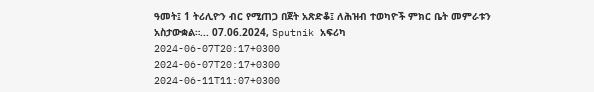ዓመት፤ 1 ትሪሊዮን ብር የሚጠጋ በጀት አጽድቆ፤ ለሕዝብ ተወካዮች ምክር ቤት መምራቱን አስታውቋል።... 07.06.2024, Sputnik አፍሪካ
2024-06-07T20:17+0300
2024-06-07T20:17+0300
2024-06-11T11:07+0300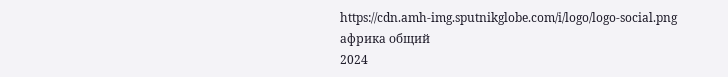https://cdn.amh-img.sputnikglobe.com/i/logo/logo-social.png
африка общий
2024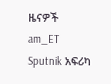ዜናዎች
am_ET
Sputnik አፍሪካ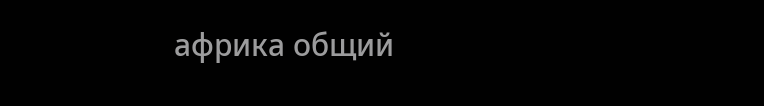африка общий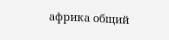африка общий